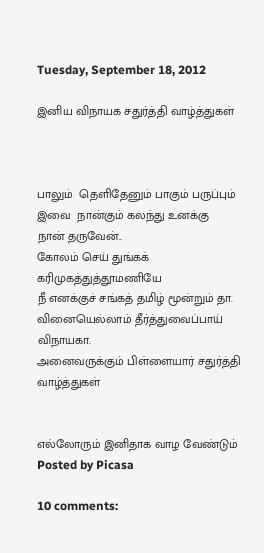Tuesday, September 18, 2012

இனிய விநாயக சதுர்த்தி வாழ்த்துகள்



பாலும்  தெளிதேனும் பாகும் பருப்பும்
இவை  நான்கும் கலந்து உனக்கு
நான் தருவேன்..
கோலம் செய் துங்கக்  கரிமுகத்துத்தூமணியே
நீ எனக்குச் சங்கத் தமிழ் மூன்றும் தா.
வினையெல்லாம் தீர்த்துவைப்பாய் விநாயகா.
அனைவருக்கும் பிள்ளையார் சதுர்த்தி வாழ்த்துகள்


எல்லோரும் இனிதாக வாழ வேண்டும்
Posted by Picasa

10 comments: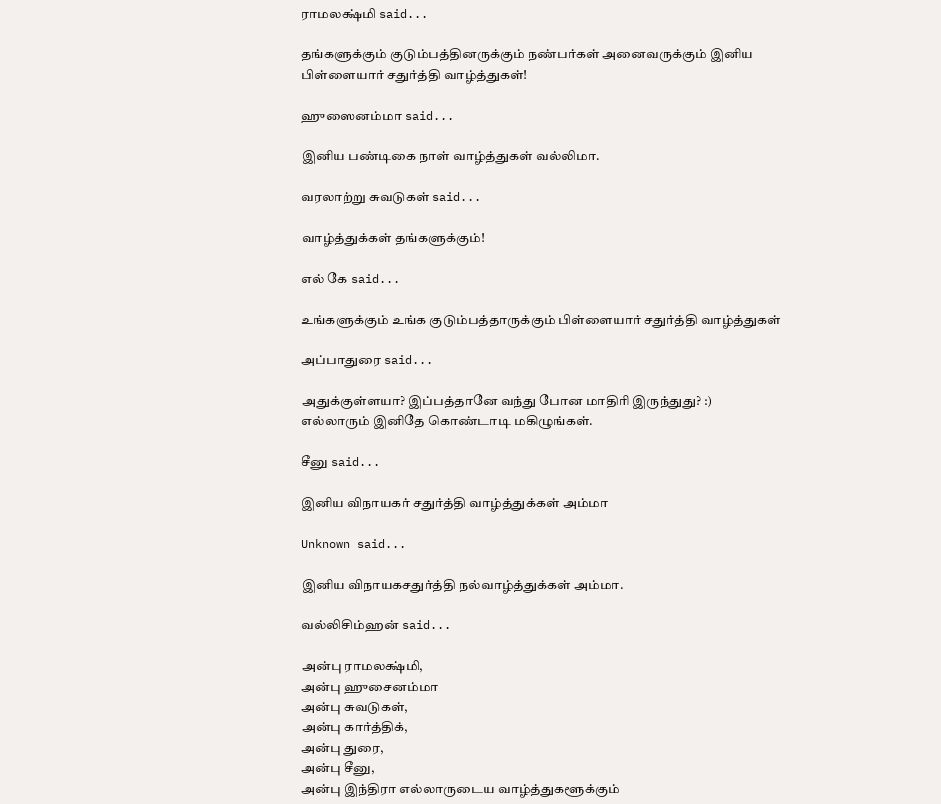ராமலக்ஷ்மி said...

தங்களுக்கும் குடும்பத்தினருக்கும் நண்பர்கள் அனைவருக்கும் இனிய பிள்ளையார் சதுர்த்தி வாழ்த்துகள்!

ஹுஸைனம்மா said...

இனிய பண்டிகை நாள் வாழ்த்துகள் வல்லிமா.

வரலாற்று சுவடுகள் said...

வாழ்த்துக்கள் தங்களுக்கும்!

எல் கே said...

உங்களுக்கும் உங்க குடும்பத்தாருக்கும் பிள்ளையார் சதுர்த்தி வாழ்த்துகள்

அப்பாதுரை said...

அதுக்குள்ளயா? இப்பத்தானே வந்து போன மாதிரி இருந்துது? :)
எல்லாரும் இனிதே கொண்டாடி மகிழுங்கள்.

சீனு said...

இனிய விநாயகர் சதுர்த்தி வாழ்த்துக்கள் அம்மா

Unknown said...

இனிய விநாயகசதுர்த்தி நல்வாழ்த்துக்கள் அம்மா.

வல்லிசிம்ஹன் said...

அன்பு ராமலக்ஷ்மி,
அன்பு ஹுசைனம்மா
அன்பு சுவடுகள்,
அன்பு கார்த்திக்,
அன்பு துரை,
அன்பு சீனு,
அன்பு இந்திரா எல்லாருடைய வாழ்த்துகளூக்கும்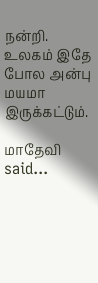நன்றி. உலகம் இதே போல அன்பு மயமா இருக்கட்டும்.

மாதேவி said...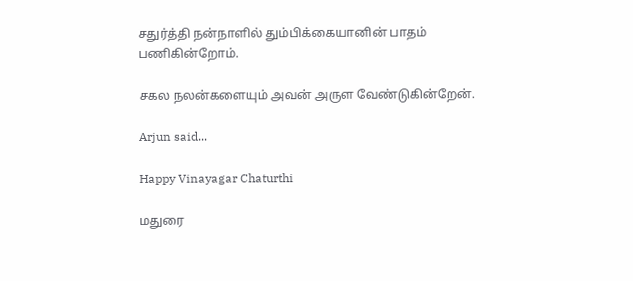சதுர்த்தி நன்நாளில் தும்பிக்கையானின் பாதம் பணிகின்றோம்.

சகல நலன்களையும் அவன் அருள வேண்டுகின்றேன்.

Arjun said...

Happy Vinayagar Chaturthi

மதுரை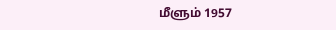மீளும் 1957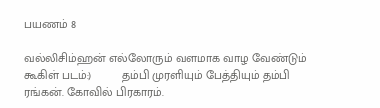பயணம் 8

வல்லிசிம்ஹன் எல்லோரும் வளமாக வாழ வேண்டும் கூகிள் படம்:)         தம்பி முரளியும் பேத்தியும் தம்பி ரங்கன். கோவில் பிரகாரம்.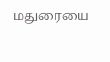மதுரையை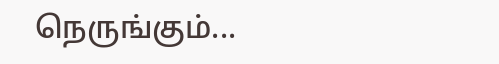நெருங்கும்...